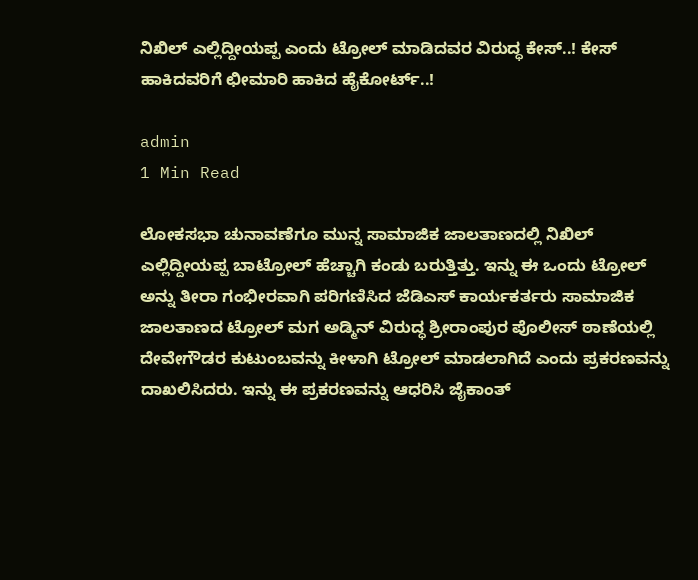ನಿಖಿಲ್ ಎಲ್ಲಿದ್ದೀಯಪ್ಪ ಎಂದು ಟ್ರೋಲ್ ಮಾಡಿದವರ ವಿರುದ್ಧ ಕೇಸ್..! ಕೇಸ್ ಹಾಕಿದವರಿಗೆ ಛೀಮಾರಿ ಹಾಕಿದ ಹೈಕೋರ್ಟ್..!

admin
1 Min Read

ಲೋಕಸಭಾ ಚುನಾವಣೆಗೂ ಮುನ್ನ ಸಾಮಾಜಿಕ ಜಾಲತಾಣದಲ್ಲಿ ನಿಖಿಲ್ ಎಲ್ಲಿದ್ದೀಯಪ್ಪ ಬಾಟ್ರೋಲ್ ಹೆಚ್ಚಾಗಿ ಕಂಡು ಬರುತ್ತಿತ್ತು. ಇನ್ನು ಈ ಒಂದು ಟ್ರೋಲ್ ಅನ್ನು ತೀರಾ ಗಂಭೀರವಾಗಿ ಪರಿಗಣಿಸಿದ ಜೆಡಿಎಸ್ ಕಾರ್ಯಕರ್ತರು ಸಾಮಾಜಿಕ ಜಾಲತಾಣದ ಟ್ರೋಲ್ ಮಗ ಅಡ್ಮಿನ್ ವಿರುದ್ಧ ಶ್ರೀರಾಂಪುರ ಪೊಲೀಸ್ ಠಾಣೆಯಲ್ಲಿ ದೇವೇಗೌಡರ ಕುಟುಂಬವನ್ನು ಕೀಳಾಗಿ ಟ್ರೋಲ್ ಮಾಡಲಾಗಿದೆ ಎಂದು ಪ್ರಕರಣವನ್ನು ದಾಖಲಿಸಿದರು. ಇನ್ನು ಈ ಪ್ರಕರಣವನ್ನು ಆಧರಿಸಿ ಜೈಕಾಂತ್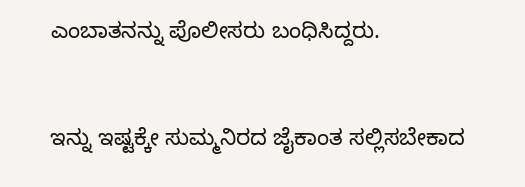ಎಂಬಾತನನ್ನು ಪೊಲೀಸರು ಬಂಧಿಸಿದ್ದರು.


ಇನ್ನು ಇಷ್ಟಕ್ಕೇ ಸುಮ್ಮನಿರದ ಜೈಕಾಂತ ಸಲ್ಲಿಸಬೇಕಾದ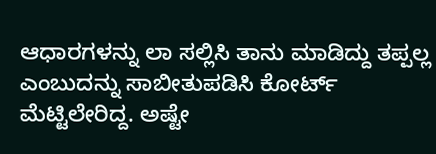ಆಧಾರಗಳನ್ನು ಲಾ ಸಲ್ಲಿಸಿ ತಾನು ಮಾಡಿದ್ದು ತಪ್ಪಲ್ಲ ಎಂಬುದನ್ನು ಸಾಬೀತುಪಡಿಸಿ ಕೋರ್ಟ್ ಮೆಟ್ಟಿಲೇರಿದ್ದ. ಅಷ್ಟೇ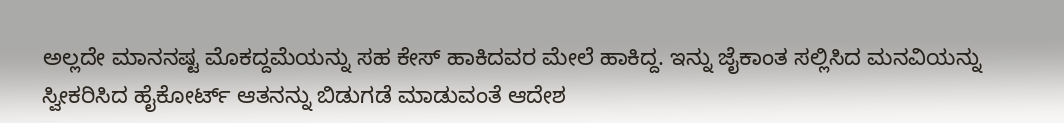ಅಲ್ಲದೇ ಮಾನನಷ್ಟ ಮೊಕದ್ದಮೆಯನ್ನು ಸಹ ಕೇಸ್ ಹಾಕಿದವರ ಮೇಲೆ ಹಾಕಿದ್ದ. ಇನ್ನು ಜೈಕಾಂತ ಸಲ್ಲಿಸಿದ ಮನವಿಯನ್ನು ಸ್ವೀಕರಿಸಿದ ಹೈಕೋರ್ಟ್ ಆತನನ್ನು ಬಿಡುಗಡೆ ಮಾಡುವಂತೆ ಆದೇಶ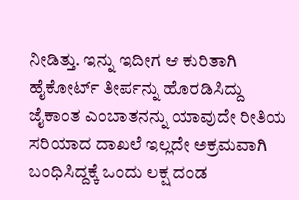ನೀಡಿತ್ತು. ಇನ್ನು ಇದೀಗ ಆ ಕುರಿತಾಗಿ ಹೈಕೋರ್ಟ್ ತೀರ್ಪನ್ನು ಹೊರಡಿಸಿದ್ದು ಜೈಕಾಂತ ಎಂಬಾತನನ್ನು ಯಾವುದೇ ರೀತಿಯ ಸರಿಯಾದ ದಾಖಲೆ ಇಲ್ಲದೇ ಅಕ್ರಮವಾಗಿ ಬಂಧಿಸಿದ್ದಕ್ಕೆ ಒಂದು ಲಕ್ಷ ದಂಡ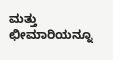ಮತ್ತು ಛೀಮಾರಿಯನ್ನೂ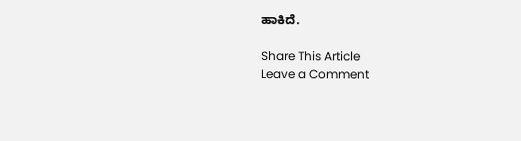ಹಾಕಿದೆ.

Share This Article
Leave a Comment